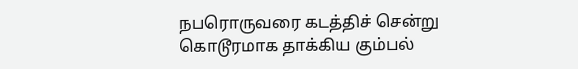நபரொருவரை கடத்திச் சென்று கொடூரமாக தாக்கிய கும்பல்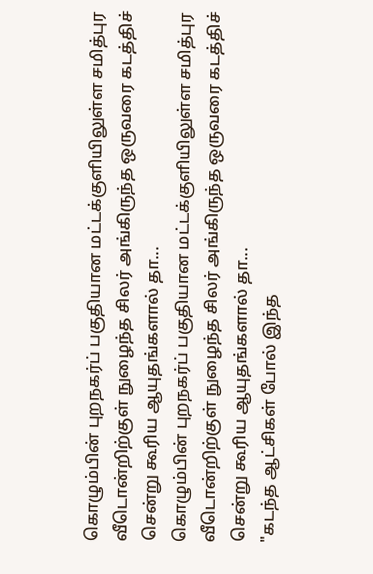கொழும்பின் புறநகர்ப் பகுதியான மட்டக்குளியிலுள்ள சமித்புர வீடொன்றிற்குள் நுழைந்த சிலர் அங்கிருந்த ஒருவரை கடத்திச் சென்று கூரிய ஆயுதங்களால் தா...
கொழும்பின் புறநகர்ப் பகுதியான மட்டக்குளியிலுள்ள சமித்புர வீடொன்றிற்குள் நுழைந்த சிலர் அங்கிருந்த ஒருவரை கடத்திச் சென்று கூரிய ஆயுதங்களால் தா...
"கடந்த ஆட்சிகள் போல் இந்த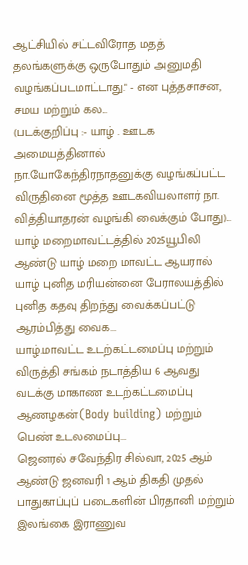ஆட்சியில் சட்டவிரோத மதத் தலங்களுக்கு ஒருபோதும் அனுமதி வழங்கப்படமாட்டாது." - என புத்தசாசன, சமய மற்றும் கல...
(படக்குறிப்பு :- யாழ் . ஊடக அமையத்தினால் நா.யோகேந்திரநாதனுக்கு வழங்கப்பட்ட விருதினை மூத்த ஊடகவியலாளர் நா. வித்தியாதரன் வழங்கி வைக்கும் போது)...
யாழ் மறைமாவட்டத்தில் 2025யூபிலி ஆண்டு யாழ் மறை மாவட்ட ஆயரால் யாழ் புனித மரியன்னை பேராலயத்தில் புனித கதவு திறந்து வைக்கப்பட்டு ஆரம்பித்து வைக...
யாழ்.மாவட்ட உடற்கட்டமைப்பு மற்றும் விருத்தி சங்கம் நடாத்திய 6 ஆவது வடக்கு மாகாண உடற்கட்டமைப்பு ஆணழகன்(Body building) மற்றும் பெண் உடலமைப்பு...
ஜெனரல் சவேந்திர சில்வா, 2025 ஆம் ஆண்டு ஜனவரி 1 ஆம் திகதி முதல் பாதுகாப்புப் படைகளின் பிரதானி மற்றும் இலங்கை இராணுவ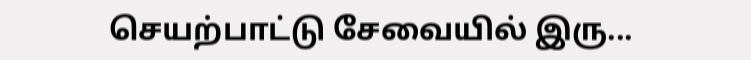செயற்பாட்டு சேவையில் இரு...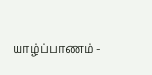யாழ்ப்பாணம் -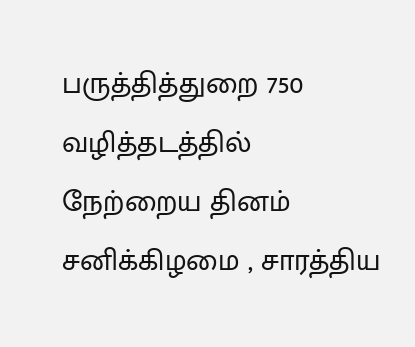பருத்தித்துறை 750 வழித்தடத்தில் நேற்றைய தினம் சனிக்கிழமை , சாரத்திய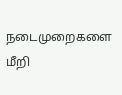நடைமுறைகளை மீறி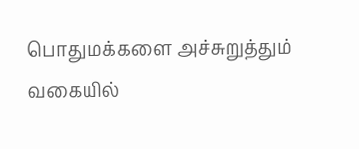பொதுமக்களை அச்சுறுத்தும் வகையில்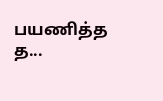பயணித்த த...